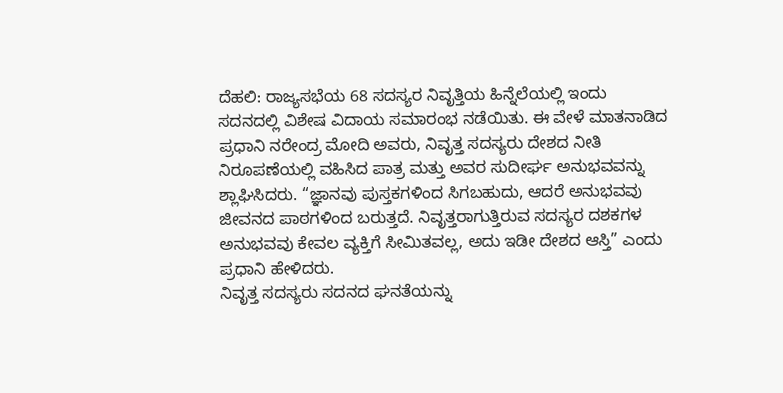ದೆಹಲಿ: ರಾಜ್ಯಸಭೆಯ 68 ಸದಸ್ಯರ ನಿವೃತ್ತಿಯ ಹಿನ್ನೆಲೆಯಲ್ಲಿ ಇಂದು ಸದನದಲ್ಲಿ ವಿಶೇಷ ವಿದಾಯ ಸಮಾರಂಭ ನಡೆಯಿತು. ಈ ವೇಳೆ ಮಾತನಾಡಿದ ಪ್ರಧಾನಿ ನರೇಂದ್ರ ಮೋದಿ ಅವರು, ನಿವೃತ್ತ ಸದಸ್ಯರು ದೇಶದ ನೀತಿ ನಿರೂಪಣೆಯಲ್ಲಿ ವಹಿಸಿದ ಪಾತ್ರ ಮತ್ತು ಅವರ ಸುದೀರ್ಘ ಅನುಭವವನ್ನು ಶ್ಲಾಘಿಸಿದರು. “ಜ್ಞಾನವು ಪುಸ್ತಕಗಳಿಂದ ಸಿಗಬಹುದು, ಆದರೆ ಅನುಭವವು ಜೀವನದ ಪಾಠಗಳಿಂದ ಬರುತ್ತದೆ. ನಿವೃತ್ತರಾಗುತ್ತಿರುವ ಸದಸ್ಯರ ದಶಕಗಳ ಅನುಭವವು ಕೇವಲ ವ್ಯಕ್ತಿಗೆ ಸೀಮಿತವಲ್ಲ, ಅದು ಇಡೀ ದೇಶದ ಆಸ್ತಿ” ಎಂದು ಪ್ರಧಾನಿ ಹೇಳಿದರು.
ನಿವೃತ್ತ ಸದಸ್ಯರು ಸದನದ ಘನತೆಯನ್ನು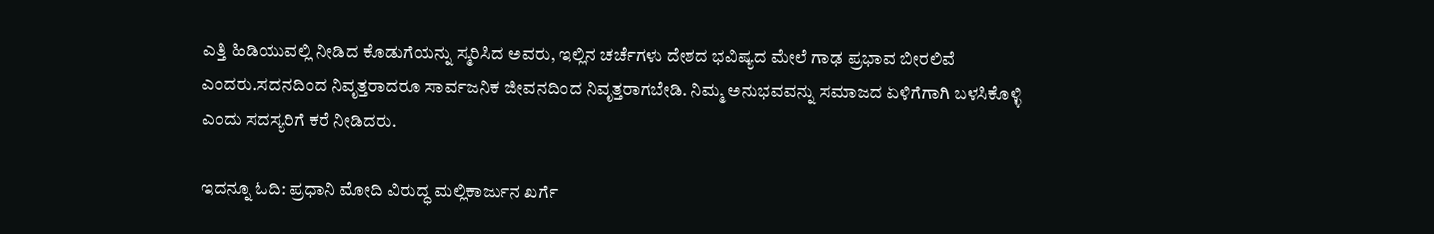ಎತ್ತಿ ಹಿಡಿಯುವಲ್ಲಿ ನೀಡಿದ ಕೊಡುಗೆಯನ್ನು ಸ್ಮರಿಸಿದ ಅವರು, ಇಲ್ಲಿನ ಚರ್ಚೆಗಳು ದೇಶದ ಭವಿಷ್ಯದ ಮೇಲೆ ಗಾಢ ಪ್ರಭಾವ ಬೀರಲಿವೆ ಎಂದರು.ಸದನದಿಂದ ನಿವೃತ್ತರಾದರೂ ಸಾರ್ವಜನಿಕ ಜೀವನದಿಂದ ನಿವೃತ್ತರಾಗಬೇಡಿ. ನಿಮ್ಮ ಅನುಭವವನ್ನು ಸಮಾಜದ ಏಳಿಗೆಗಾಗಿ ಬಳಸಿಕೊಳ್ಳಿ ಎಂದು ಸದಸ್ಯರಿಗೆ ಕರೆ ನೀಡಿದರು.

ಇದನ್ನೂ ಓದಿ: ಪ್ರಧಾನಿ ಮೋದಿ ವಿರುದ್ಧ ಮಲ್ಲಿಕಾರ್ಜುನ ಖರ್ಗೆ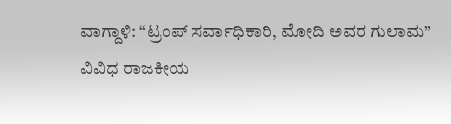ವಾಗ್ದಾಳಿ: “ಟ್ರಂಪ್ ಸರ್ವಾಧಿಕಾರಿ, ಮೋದಿ ಅವರ ಗುಲಾಮ”
ವಿವಿಧ ರಾಜಕೀಯ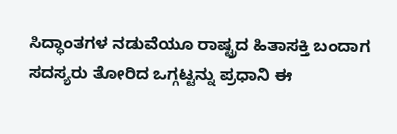ಸಿದ್ಧಾಂತಗಳ ನಡುವೆಯೂ ರಾಷ್ಟ್ರದ ಹಿತಾಸಕ್ತಿ ಬಂದಾಗ ಸದಸ್ಯರು ತೋರಿದ ಒಗ್ಗಟ್ಟನ್ನು ಪ್ರಧಾನಿ ಈ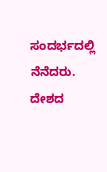ಸಂದರ್ಭದಲ್ಲಿ ನೆನೆದರು.
ದೇಶದ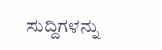ಸುದ್ದಿಗಳನ್ನು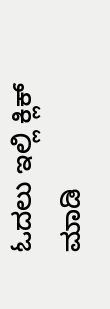ಓದಲು ಇಲ್ಲಿ ಕ್ಲಿಕ್ ಮಾಡಿ